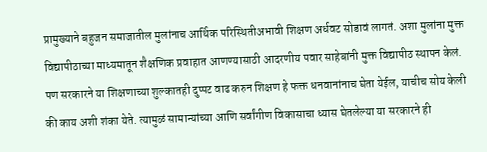प्रामुख्याने बहुजन समाजातील मुलांनाच आर्थिक परिस्थितीअभावी शिक्षण अर्धवट सोडावं लागतं. अशा मुलांना मुक्त विद्यापीठाच्या माध्यमातून शैक्षणिक प्रवाहात आणण्यासाठी आदरणीय पवार साहेबांनी मुक्त विद्यापीठ स्थापन केलं. पण सरकारने या शिक्षणाच्या शुल्कातही दुप्पट वाढ करुन शिक्षण हे फक्त धनवानांनाच घेता येईल, याचीच सोय केली की काय अशी शंका येते. त्यामुळं सामान्यांच्या आणि सर्वांगीण विकासाचा ध्यास घेतलेल्या या सरकारने ही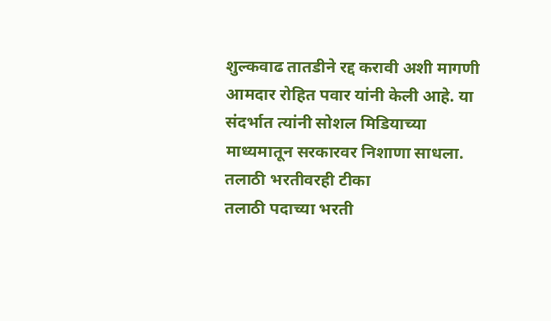शुल्कवाढ तातडीने रद्द करावी अशी मागणी आमदार रोहित पवार यांनी केली आहे. या संदर्भात त्यांनी सोशल मिडियाच्या माध्यमातून सरकारवर निशाणा साधला.
तलाठी भरतीवरही टीका
तलाठी पदाच्या भरती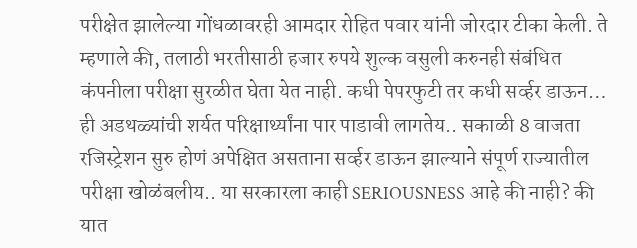परीक्षेत झालेल्या गोंधळावरही आमदार रोहित पवार यांनी जोरदार टीका केली. ते म्हणाले की, तलाठी भरतीसाठी हजार रुपये शुल्क वसुली करुनही संबंधित कंपनीला परीक्षा सुरळीत घेता येत नाही. कधी पेपरफुटी तर कधी सर्व्हर डाऊन… ही अडथळ्यांची शर्यत परिक्षार्थ्यांना पार पाडावी लागतेय.. सकाळी 8 वाजता रजिस्ट्रेशन सुरु होणं अपेक्षित असताना सर्व्हर डाऊन झाल्याने संपूर्ण राज्यातील परीक्षा खोळंबलीय.. या सरकारला काही SERIOUSNESS आहे की नाही? की यात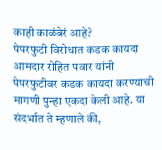काही काळंबेरं आहे?
पेपरफुटी विरोधात कडक कायदा
आमदार रोहित पवार यांनी पेपरफुटीवर कडक कायदा करण्याची मागणी पुन्हा एकदा केली आहे. या संदर्भात ते म्हणाले की,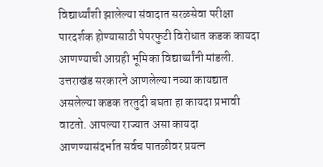विद्यार्थ्यांशी झालेल्या संवादात सरळसेवा परीक्षा पारदर्शक होण्यासाठी पेपरफुटी विरोधात कडक कायदा आणण्याची आग्रही भूमिका विद्यार्थ्यांनी मांडली. उत्तराखंड सरकारने आणलेल्या नव्या कायद्यात असलेल्या कडक तरतुदी बघता हा कायदा प्रभावी वाटतो. आपल्या राज्यात असा कायदा आणण्यासंदर्भात सर्वच पातळीवर प्रयत्न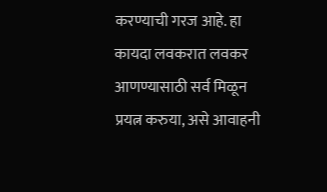करण्याची गरज आहे. हा कायदा लवकरात लवकर आणण्यासाठी सर्व मिळून प्रयत्न करुया, असे आवाहनी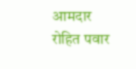आमदार रोहित पवार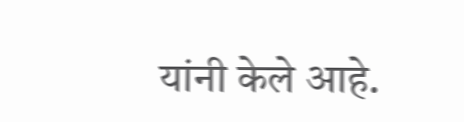यांनी केले आहे.